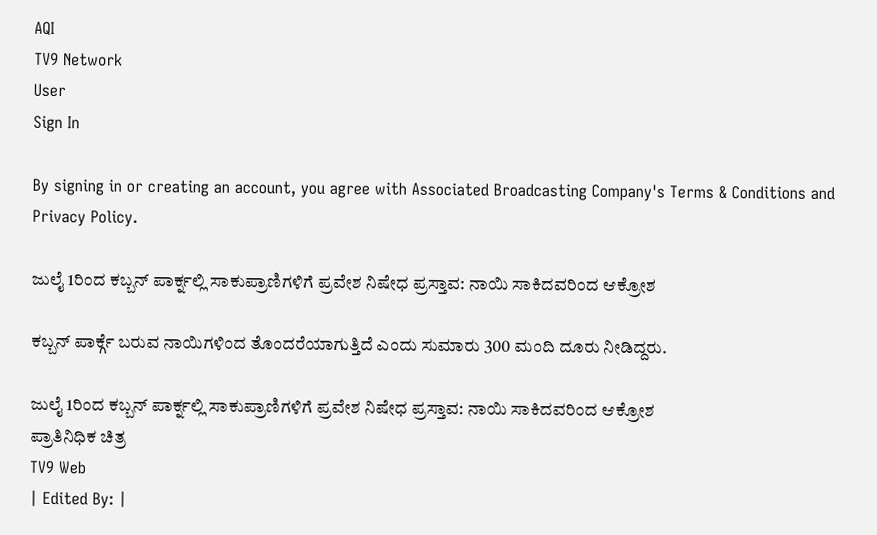AQI
TV9 Network
User
Sign In

By signing in or creating an account, you agree with Associated Broadcasting Company's Terms & Conditions and Privacy Policy.

ಜುಲೈ 1ರಿಂದ ಕಬ್ಬನ್ ಪಾರ್ಕ್ನಲ್ಲಿ ಸಾಕುಪ್ರಾಣಿಗಳಿಗೆ ಪ್ರವೇಶ ನಿಷೇಧ ಪ್ರಸ್ತಾವ: ನಾಯಿ ಸಾಕಿದವರಿಂದ ಆಕ್ರೋಶ

ಕಬ್ಬನ್ ಪಾರ್ಕ್ಗೆ ಬರುವ ನಾಯಿಗಳಿಂದ ತೊಂದರೆಯಾಗುತ್ತಿದೆ ಎಂದು ಸುಮಾರು 300 ಮಂದಿ ದೂರು ನೀಡಿದ್ದರು.

ಜುಲೈ 1ರಿಂದ ಕಬ್ಬನ್ ಪಾರ್ಕ್ನಲ್ಲಿ ಸಾಕುಪ್ರಾಣಿಗಳಿಗೆ ಪ್ರವೇಶ ನಿಷೇಧ ಪ್ರಸ್ತಾವ: ನಾಯಿ ಸಾಕಿದವರಿಂದ ಆಕ್ರೋಶ
ಪ್ರಾತಿನಿಧಿಕ ಚಿತ್ರ
TV9 Web
| Edited By: |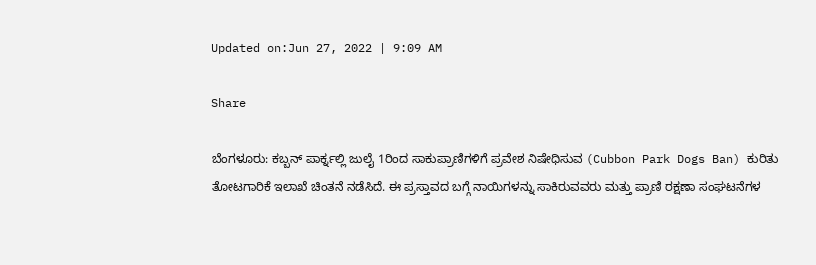Updated on:Jun 27, 2022 | 9:09 AM

Share

ಬೆಂಗಳೂರು: ಕಬ್ಬನ್ ಪಾರ್ಕ್ನಲ್ಲಿ ಜುಲೈ 1ರಿಂದ ಸಾಕುಪ್ರಾಣಿಗಳಿಗೆ ಪ್ರವೇಶ ನಿಷೇಧಿಸುವ (Cubbon Park Dogs Ban) ಕುರಿತು ತೋಟಗಾರಿಕೆ ಇಲಾಖೆ ಚಿಂತನೆ ನಡೆಸಿದೆ. ಈ ಪ್ರಸ್ತಾವದ ಬಗ್ಗೆ ನಾಯಿಗಳನ್ನು ಸಾಕಿರುವವರು ಮತ್ತು ಪ್ರಾಣಿ ರಕ್ಷಣಾ ಸಂಘಟನೆಗಳ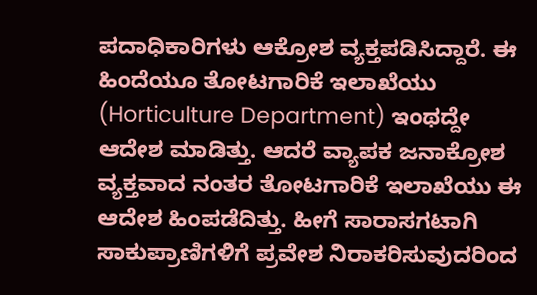ಪದಾಧಿಕಾರಿಗಳು ಆಕ್ರೋಶ ವ್ಯಕ್ತಪಡಿಸಿದ್ದಾರೆ. ಈ ಹಿಂದೆಯೂ ತೋಟಗಾರಿಕೆ ಇಲಾಖೆಯು (Horticulture Department) ಇಂಥದ್ದೇ ಆದೇಶ ಮಾಡಿತ್ತು. ಆದರೆ ವ್ಯಾಪಕ ಜನಾಕ್ರೋಶ ವ್ಯಕ್ತವಾದ ನಂತರ ತೋಟಗಾರಿಕೆ ಇಲಾಖೆಯು ಈ ಆದೇಶ ಹಿಂಪಡೆದಿತ್ತು. ಹೀಗೆ ಸಾರಾಸಗಟಾಗಿ ಸಾಕುಪ್ರಾಣಿಗಳಿಗೆ ಪ್ರವೇಶ ನಿರಾಕರಿಸುವುದರಿಂದ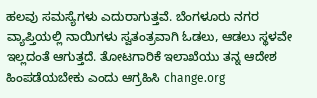ಹಲವು ಸಮಸ್ಯೆಗಳು ಎದುರಾಗುತ್ತವೆ. ಬೆಂಗಳೂರು ನಗರ ವ್ಯಾಪ್ತಿಯಲ್ಲಿ ನಾಯಿಗಳು ಸ್ವತಂತ್ರವಾಗಿ ಓಡಲು, ಆಡಲು ಸ್ಥಳವೇ ಇಲ್ಲದಂತೆ ಆಗುತ್ತದೆ. ತೋಟಗಾರಿಕೆ ಇಲಾಖೆಯು ತನ್ನ ಆದೇಶ ಹಿಂಪಡೆಯಬೇಕು ಎಂದು ಆಗ್ರಹಿಸಿ change.org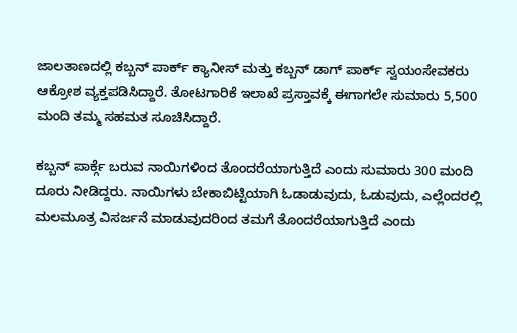ಜಾಲತಾಣದಲ್ಲಿ ಕಬ್ಬನ್ ಪಾರ್ಕ್ ಕ್ಯಾನೀಸ್ ಮತ್ತು ಕಬ್ಬನ್ ಡಾಗ್ ಪಾರ್ಕ್ ಸ್ವಯಂಸೇವಕರು ಆಕ್ರೋಶ ವ್ಯಕ್ತಪಡಿಸಿದ್ದಾರೆ. ತೋಟಗಾರಿಕೆ ಇಲಾಖೆ ಪ್ರಸ್ತಾವಕ್ಕೆ ಈಗಾಗಲೇ ಸುಮಾರು 5,500 ಮಂದಿ ತಮ್ಮ ಸಹಮತ ಸೂಚಿಸಿದ್ದಾರೆ.

ಕಬ್ಬನ್ ಪಾರ್ಕ್ಗೆ ಬರುವ ನಾಯಿಗಳಿಂದ ತೊಂದರೆಯಾಗುತ್ತಿದೆ ಎಂದು ಸುಮಾರು 300 ಮಂದಿ ದೂರು ನೀಡಿದ್ದರು. ನಾಯಿಗಳು ಬೇಕಾಬಿಟ್ಟಿಯಾಗಿ ಓಡಾಡುವುದು, ಓಡುವುದು, ಎಲ್ಲೆಂದರಲ್ಲಿ ಮಲಮೂತ್ರ ವಿಸರ್ಜನೆ ಮಾಡುವುದರಿಂದ ತಮಗೆ ತೊಂದರೆಯಾಗುತ್ತಿದೆ ಎಂದು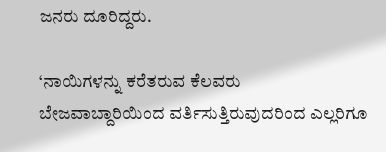ಜನರು ದೂರಿದ್ದರು.

‘ನಾಯಿಗಳನ್ನು ಕರೆತರುವ ಕೆಲವರು ಬೇಜವಾಬ್ದಾರಿಯಿಂದ ವರ್ತಿಸುತ್ತಿರುವುದರಿಂದ ಎಲ್ಲರಿಗೂ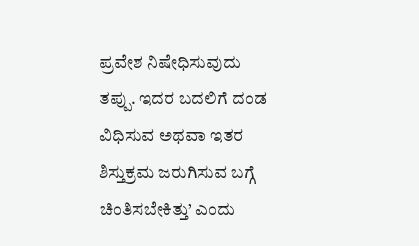ಪ್ರವೇಶ ನಿಷೇಧಿಸುವುದು ತಪ್ಪು. ಇದರ ಬದಲಿಗೆ ದಂಡ ವಿಧಿಸುವ ಅಥವಾ ಇತರ ಶಿಸ್ತುಕ್ರಮ ಜರುಗಿಸುವ ಬಗ್ಗೆ ಚಿಂತಿಸಬೇಕಿತ್ತು’ ಎಂದು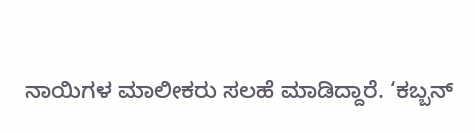ನಾಯಿಗಳ ಮಾಲೀಕರು ಸಲಹೆ ಮಾಡಿದ್ದಾರೆ. ‘ಕಬ್ಬನ್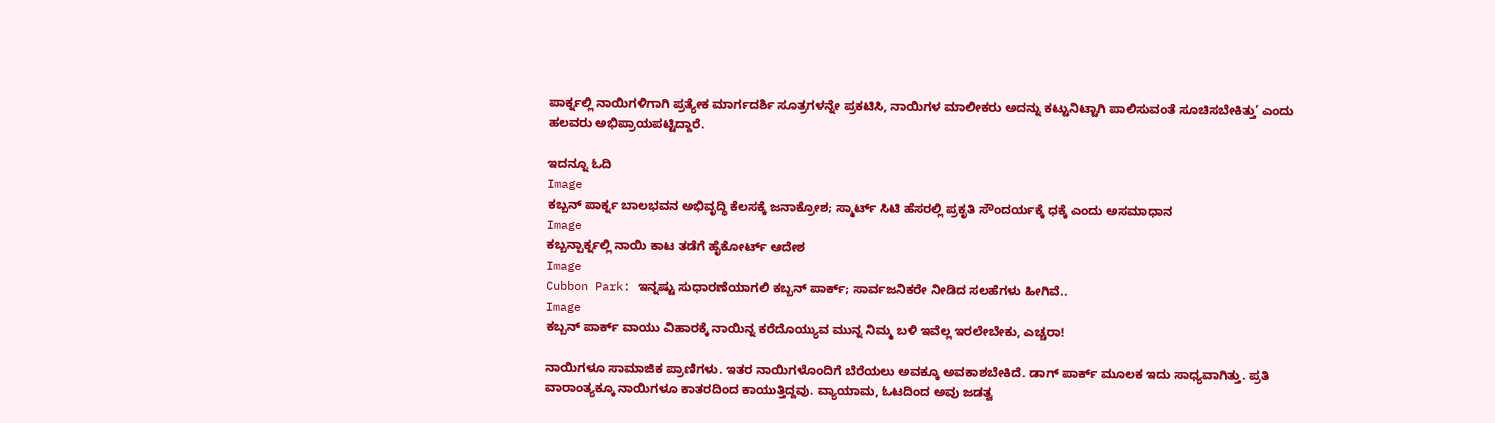ಪಾರ್ಕ್ನಲ್ಲಿ ನಾಯಿಗಳಿಗಾಗಿ ಪ್ರತ್ಯೇಕ ಮಾರ್ಗದರ್ಶಿ ಸೂತ್ರಗಳನ್ನೇ ಪ್ರಕಟಿಸಿ, ನಾಯಿಗಳ ಮಾಲೀಕರು ಅದನ್ನು ಕಟ್ಟುನಿಟ್ಟಾಗಿ ಪಾಲಿಸುವಂತೆ ಸೂಚಿಸಬೇಕಿತ್ತು’ ಎಂದು ಹಲವರು ಅಭಿಪ್ರಾಯಪಟ್ಟಿದ್ದಾರೆ.

ಇದನ್ನೂ ಓದಿ
Image
ಕಬ್ಬನ್ ಪಾರ್ಕ್ನ ಬಾಲಭವನ ಅಭಿವೃದ್ಧಿ ಕೆಲಸಕ್ಕೆ ಜನಾಕ್ರೋಶ; ಸ್ಮಾರ್ಟ್ ಸಿಟಿ ಹೆಸರಲ್ಲಿ ಪ್ರಕೃತಿ ಸೌಂದರ್ಯಕ್ಕೆ ಧಕ್ಕೆ ಎಂದು ಅಸಮಾಧಾನ
Image
ಕಬ್ಬನ್ಪಾರ್ಕ್ನಲ್ಲಿ ನಾಯಿ ಕಾಟ ತಡೆಗೆ ಹೈಕೋರ್ಟ್ ಆದೇಶ
Image
Cubbon Park: ಇನ್ನಷ್ಟು ಸುಧಾರಣೆಯಾಗಲಿ ಕಬ್ಬನ್ ಪಾರ್ಕ್; ಸಾರ್ವಜನಿಕರೇ ನೀಡಿದ ಸಲಹೆಗಳು ಹೀಗಿವೆ..
Image
ಕಬ್ಬನ್ ಪಾರ್ಕ್ ವಾಯು ವಿಹಾರಕ್ಕೆ ನಾಯಿನ್ನ ಕರೆದೊಯ್ಯುವ ಮುನ್ನ ನಿಮ್ಮ ಬಳಿ ಇವೆಲ್ಲ ಇರಲೇಬೇಕು, ಎಚ್ಚರಾ!

ನಾಯಿಗಳೂ ಸಾಮಾಜಿಕ ಪ್ರಾಣಿಗಳು. ಇತರ ನಾಯಿಗಳೊಂದಿಗೆ ಬೆರೆಯಲು ಅವಕ್ಕೂ ಅವಕಾಶಬೇಕಿದೆ. ಡಾಗ್ ಪಾರ್ಕ್ ಮೂಲಕ ಇದು ಸಾಧ್ಯವಾಗಿತ್ತು. ಪ್ರತಿ ವಾರಾಂತ್ಯಕ್ಕೂ ನಾಯಿಗಳೂ ಕಾತರದಿಂದ ಕಾಯುತ್ತಿದ್ದವು. ವ್ಯಾಯಾಮ, ಓಟದಿಂದ ಅವು ಜಡತ್ವ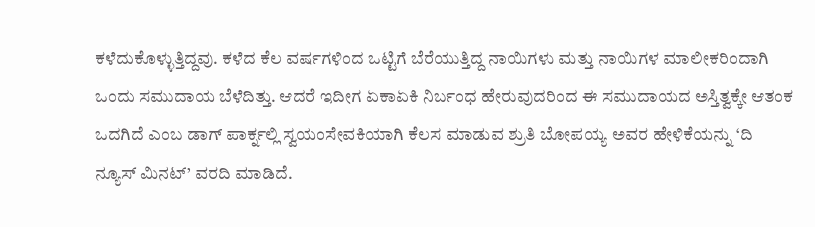ಕಳೆದುಕೊಳ್ಳುತ್ತಿದ್ದವು. ಕಳೆದ ಕೆಲ ವರ್ಷಗಳಿಂದ ಒಟ್ಟಿಗೆ ಬೆರೆಯುತ್ತಿದ್ದ ನಾಯಿಗಳು ಮತ್ತು ನಾಯಿಗಳ ಮಾಲೀಕರಿಂದಾಗಿ ಒಂದು ಸಮುದಾಯ ಬೆಳೆದಿತ್ತು. ಆದರೆ ಇದೀಗ ಏಕಾಏಕಿ ನಿರ್ಬಂಧ ಹೇರುವುದರಿಂದ ಈ ಸಮುದಾಯದ ಅಸ್ತಿತ್ವಕ್ಕೇ ಆತಂಕ ಒದಗಿದೆ ಎಂಬ ಡಾಗ್ ಪಾರ್ಕ್ನಲ್ಲಿ ಸ್ವಯಂಸೇವಕಿಯಾಗಿ ಕೆಲಸ ಮಾಡುವ ಶ್ರುತಿ ಬೋಪಯ್ಯ ಅವರ ಹೇಳಿಕೆಯನ್ನು ‘ದಿ ನ್ಯೂಸ್ ಮಿನಟ್’ ವರದಿ ಮಾಡಿದೆ.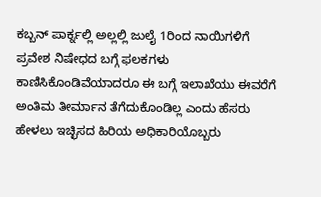ಕಬ್ಬನ್ ಪಾರ್ಕ್ನಲ್ಲಿ ಅಲ್ಲಲ್ಲಿ ಜುಲೈ 1ರಿಂದ ನಾಯಿಗಳಿಗೆ ಪ್ರವೇಶ ನಿಷೇಧದ ಬಗ್ಗೆ ಫಲಕಗಳು ಕಾಣಿಸಿಕೊಂಡಿವೆಯಾದರೂ ಈ ಬಗ್ಗೆ ಇಲಾಖೆಯು ಈವರೆಗೆ ಅಂತಿಮ ತೀರ್ಮಾನ ತೆಗೆದುಕೊಂಡಿಲ್ಲ ಎಂದು ಹೆಸರು ಹೇಳಲು ಇಚ್ಛಿಸದ ಹಿರಿಯ ಅಧಿಕಾರಿಯೊಬ್ಬರು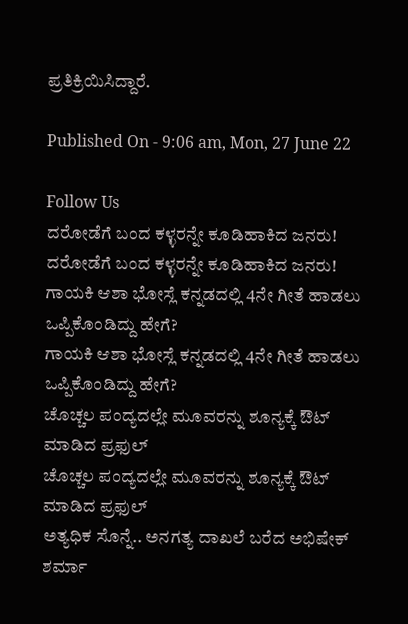ಪ್ರತಿಕ್ರಿಯಿಸಿದ್ದಾರೆ.

Published On - 9:06 am, Mon, 27 June 22

Follow Us
ದರೋಡೆಗೆ ಬಂದ ಕಳ್ಳರನ್ನೇ ಕೂಡಿಹಾಕಿದ ಜನರು!
ದರೋಡೆಗೆ ಬಂದ ಕಳ್ಳರನ್ನೇ ಕೂಡಿಹಾಕಿದ ಜನರು!
ಗಾಯಕಿ ಆಶಾ ಭೋಸ್ಲೆ ಕನ್ನಡದಲ್ಲಿ 4ನೇ ಗೀತೆ ಹಾಡಲು ಒಪ್ಪಿಕೊಂಡಿದ್ದು ಹೇಗೆ?
ಗಾಯಕಿ ಆಶಾ ಭೋಸ್ಲೆ ಕನ್ನಡದಲ್ಲಿ 4ನೇ ಗೀತೆ ಹಾಡಲು ಒಪ್ಪಿಕೊಂಡಿದ್ದು ಹೇಗೆ?
ಚೊಚ್ಚಲ ಪಂದ್ಯದಲ್ಲೇ ಮೂವರನ್ನು ಶೂನ್ಯಕ್ಕೆ ಔಟ್ ಮಾಡಿದ ಪ್ರಫುಲ್
ಚೊಚ್ಚಲ ಪಂದ್ಯದಲ್ಲೇ ಮೂವರನ್ನು ಶೂನ್ಯಕ್ಕೆ ಔಟ್ ಮಾಡಿದ ಪ್ರಫುಲ್
ಅತ್ಯಧಿಕ ಸೊನ್ನೆ.. ಅನಗತ್ಯ ದಾಖಲೆ ಬರೆದ ಅಭಿಷೇಕ್ ಶರ್ಮಾ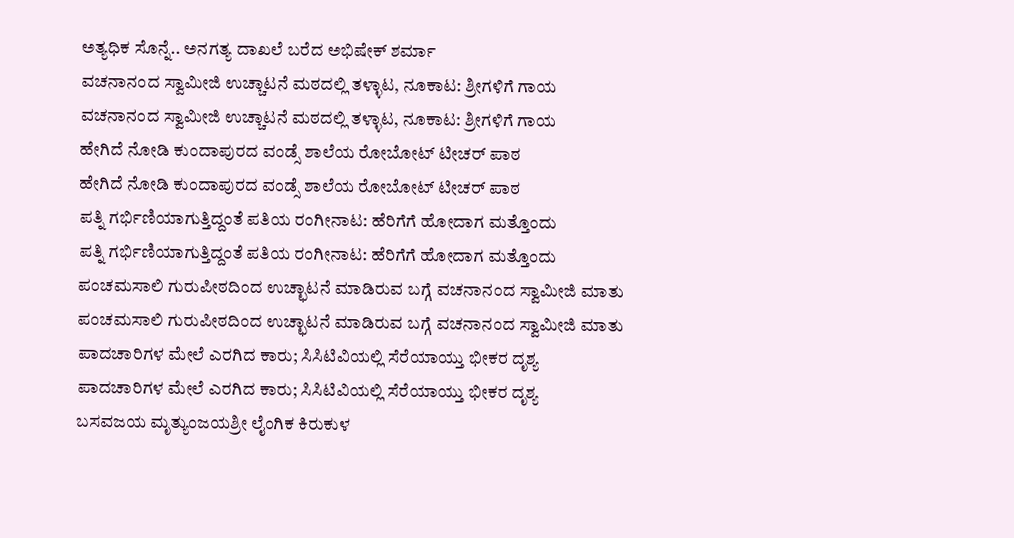ಅತ್ಯಧಿಕ ಸೊನ್ನೆ.. ಅನಗತ್ಯ ದಾಖಲೆ ಬರೆದ ಅಭಿಷೇಕ್ ಶರ್ಮಾ
ವಚನಾನಂದ ಸ್ವಾಮೀಜಿ ಉಚ್ಚಾಟನೆ ಮಠದಲ್ಲಿ ತಳ್ಳಾಟ, ನೂಕಾಟ: ಶ್ರೀಗಳಿಗೆ ಗಾಯ
ವಚನಾನಂದ ಸ್ವಾಮೀಜಿ ಉಚ್ಚಾಟನೆ ಮಠದಲ್ಲಿ ತಳ್ಳಾಟ, ನೂಕಾಟ: ಶ್ರೀಗಳಿಗೆ ಗಾಯ
ಹೇಗಿದೆ ನೋಡಿ ಕುಂದಾಪುರದ ವಂಡ್ಸೆ ಶಾಲೆಯ ರೋಬೋಟ್ ಟೀಚರ್ ಪಾಠ
ಹೇಗಿದೆ ನೋಡಿ ಕುಂದಾಪುರದ ವಂಡ್ಸೆ ಶಾಲೆಯ ರೋಬೋಟ್ ಟೀಚರ್ ಪಾಠ
ಪತ್ನಿ ಗರ್ಭಿಣಿಯಾಗುತ್ತಿದ್ದಂತೆ ಪತಿಯ ರಂಗೀನಾಟ: ಹೆರಿಗೆಗೆ ಹೋದಾಗ ಮತ್ತೊಂದು
ಪತ್ನಿ ಗರ್ಭಿಣಿಯಾಗುತ್ತಿದ್ದಂತೆ ಪತಿಯ ರಂಗೀನಾಟ: ಹೆರಿಗೆಗೆ ಹೋದಾಗ ಮತ್ತೊಂದು
ಪಂಚಮಸಾಲಿ ಗುರುಪೀಠದಿಂದ ಉಚ್ಛಾಟನೆ ಮಾಡಿರುವ ಬಗ್ಗೆ ವಚನಾನಂದ ಸ್ವಾಮೀಜಿ ಮಾತು
ಪಂಚಮಸಾಲಿ ಗುರುಪೀಠದಿಂದ ಉಚ್ಛಾಟನೆ ಮಾಡಿರುವ ಬಗ್ಗೆ ವಚನಾನಂದ ಸ್ವಾಮೀಜಿ ಮಾತು
ಪಾದಚಾರಿಗಳ ಮೇಲೆ ಎರಗಿದ ಕಾರು; ಸಿಸಿಟಿವಿಯಲ್ಲಿ ಸೆರೆಯಾಯ್ತು ಭೀಕರ ದೃಶ್ಯ
ಪಾದಚಾರಿಗಳ ಮೇಲೆ ಎರಗಿದ ಕಾರು; ಸಿಸಿಟಿವಿಯಲ್ಲಿ ಸೆರೆಯಾಯ್ತು ಭೀಕರ ದೃಶ್ಯ
ಬಸವಜಯ ಮೃತ್ಯುಂಜಯಶ್ರೀ ಲೈಂಗಿಕ ಕಿರುಕುಳ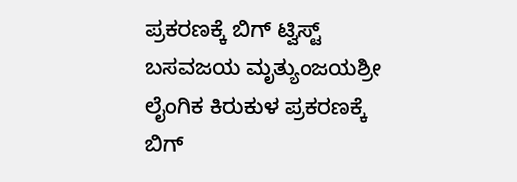ಪ್ರಕರಣಕ್ಕೆ ಬಿಗ್ ಟ್ವಿಸ್ಟ್
ಬಸವಜಯ ಮೃತ್ಯುಂಜಯಶ್ರೀ ಲೈಂಗಿಕ ಕಿರುಕುಳ ಪ್ರಕರಣಕ್ಕೆ ಬಿಗ್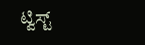ಟ್ವಿಸ್ಟ್